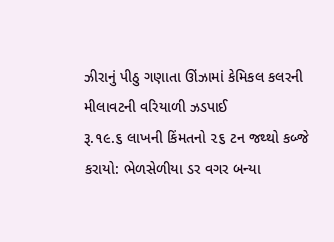ઝીરાનું પીઠુ ગણાતા ઊંઝામાં કેમિકલ કલરની મીલાવટની વરિયાળી ઝડપાઈ
રૂ.૧૯.૬ લાખની કિંમતનો ૨૬ ટન જથ્થો કબ્જે કરાયો: ભેળસેળીયા ડર વગર બન્યા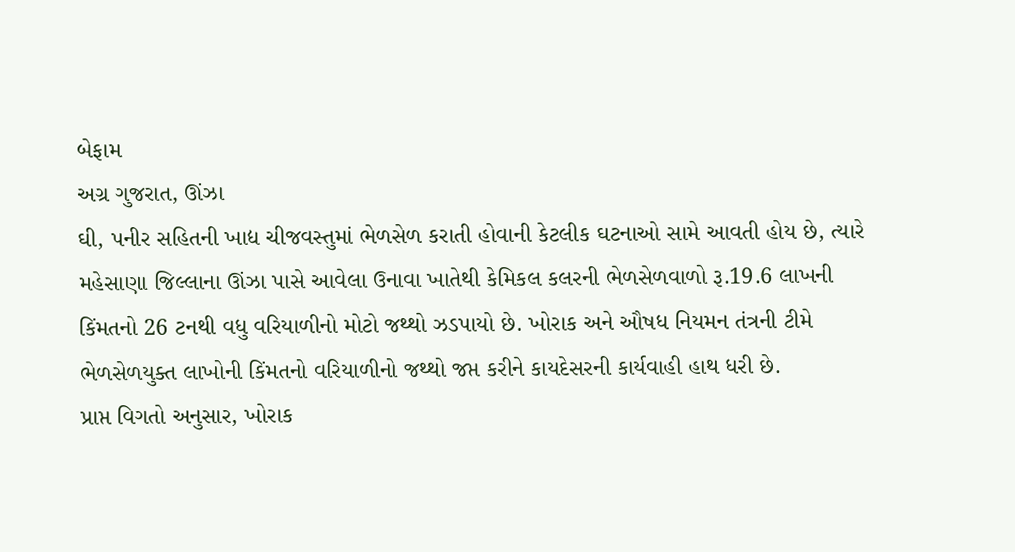બેફામ
અગ્ર ગુજરાત, ઊંઝા
ઘી, પનીર સહિતની ખાદ્ય ચીજવસ્તુમાં ભેળસેળ કરાતી હોવાની કેટલીક ઘટનાઓ સામે આવતી હોય છે, ત્યારે મહેસાણા જિલ્લાના ઊંઝા પાસે આવેલા ઉનાવા ખાતેથી કેમિકલ કલરની ભેળસેળવાળો રૂ.19.6 લાખની કિંમતનો 26 ટનથી વધુ વરિયાળીનો મોટો જથ્થો ઝડપાયો છે. ખોરાક અને ઔષધ નિયમન તંત્રની ટીમે ભેળસેળયુક્ત લાખોની કિંમતનો વરિયાળીનો જથ્થો જપ્ત કરીને કાયદેસરની કાર્યવાહી હાથ ધરી છે.
પ્રાપ્ત વિગતો અનુસાર, ખોરાક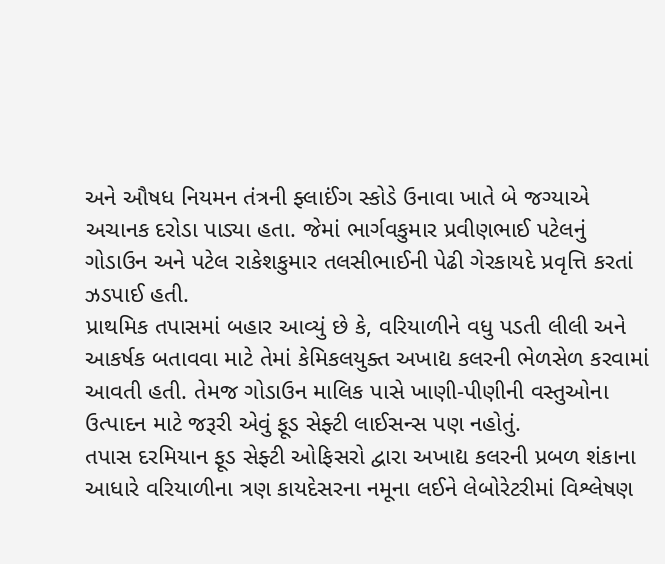અને ઔષધ નિયમન તંત્રની ફ્લાઈંગ સ્કોડે ઉનાવા ખાતે બે જગ્યાએ અચાનક દરોડા પાડ્યા હતા. જેમાં ભાર્ગવકુમાર પ્રવીણભાઈ પટેલનું ગોડાઉન અને પટેલ રાકેશકુમાર તલસીભાઈની પેઢી ગેરકાયદે પ્રવૃત્તિ કરતાં ઝડપાઈ હતી.
પ્રાથમિક તપાસમાં બહાર આવ્યું છે કે, વરિયાળીને વધુ પડતી લીલી અને આકર્ષક બતાવવા માટે તેમાં કેમિકલયુક્ત અખાદ્ય કલરની ભેળસેળ કરવામાં આવતી હતી. તેમજ ગોડાઉન માલિક પાસે ખાણી-પીણીની વસ્તુઓના ઉત્પાદન માટે જરૂરી એવું ફૂડ સેફ્ટી લાઈસન્સ પણ નહોતું.
તપાસ દરમિયાન ફૂડ સેફ્ટી ઓફિસરો દ્વારા અખાદ્ય કલરની પ્રબળ શંકાના આધારે વરિયાળીના ત્રણ કાયદેસરના નમૂના લઈને લેબોરેટરીમાં વિશ્લેષણ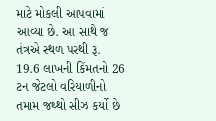માટે મોકલી આપવામાં આવ્યા છે. આ સાથે જ તંત્રએ સ્થળ પરથી રૂ. 19.6 લાખની કિંમતનો 26 ટન જેટલો વરિયાળીનો તમામ જથ્થો સીઝ કર્યો છે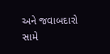અને જવાબદારો સામે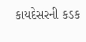કાયદેસરની કડક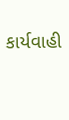કાર્યવાહી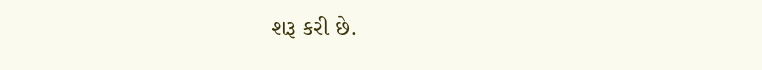શરૂ કરી છે.